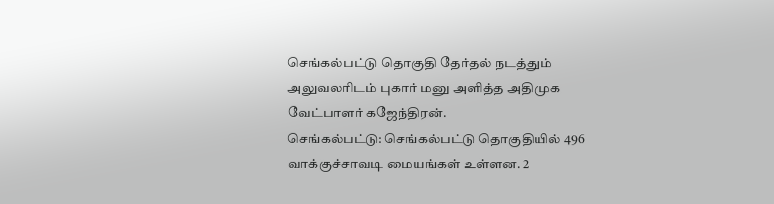செங்கல்பட்டு தொகுதி தேர்தல் நடத்தும் அலுவலரிடம் புகார் மனு அளித்த அதிமுக வேட்பாளர் கஜேந்திரன்.
செங்கல்பட்டு: செங்கல்பட்டு தொகுதியில் 496 வாக்குச்சாவடி மையங்கள் உள்ளன. 2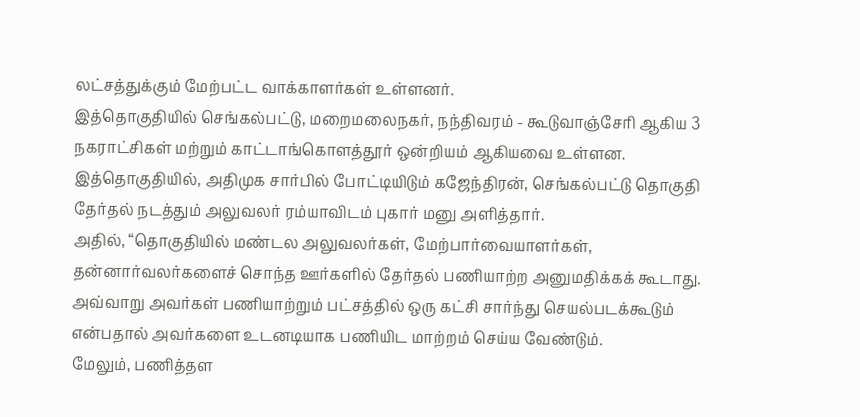லட்சத்துக்கும் மேற்பட்ட வாக்காளர்கள் உள்ளனர்.
இத்தொகுதியில் செங்கல்பட்டு, மறைமலைநகர், நந்திவரம் - கூடுவாஞ்சேரி ஆகிய 3 நகராட்சிகள் மற்றும் காட்டாங்கொளத்தூர் ஒன்றியம் ஆகியவை உள்ளன.
இத்தொகுதியில், அதிமுக சார்பில் போட்டியிடும் கஜேந்திரன், செங்கல்பட்டு தொகுதி தேர்தல் நடத்தும் அலுவலர் ரம்யாவிடம் புகார் மனு அளித்தார்.
அதில், “தொகுதியில் மண்டல அலுவலர்கள், மேற்பார்வையாளர்கள், தன்னார்வலர்களைச் சொந்த ஊர்களில் தேர்தல் பணியாற்ற அனுமதிக்கக் கூடாது.
அவ்வாறு அவர்கள் பணியாற்றும் பட்சத்தில் ஒரு கட்சி சார்ந்து செயல்படக்கூடும் என்பதால் அவர்களை உடனடியாக பணியிட மாற்றம் செய்ய வேண்டும்.
மேலும், பணித்தள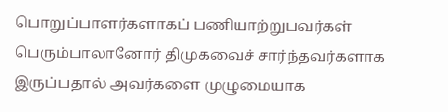பொறுப்பாளர்களாகப் பணியாற்றுபவர்கள் பெரும்பாலானோர் திமுகவைச் சார்ந்தவர்களாக இருப்பதால் அவர்களை முழுமையாக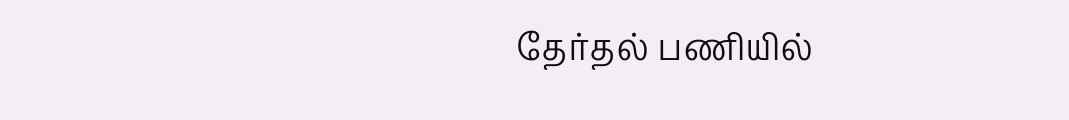தேர்தல் பணியில்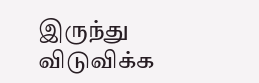இருந்து விடுவிக்க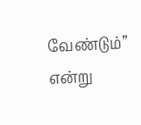வேண்டும்” என்று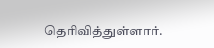தெரிவித்துள்ளார்.